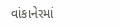વાંકાનેરમાં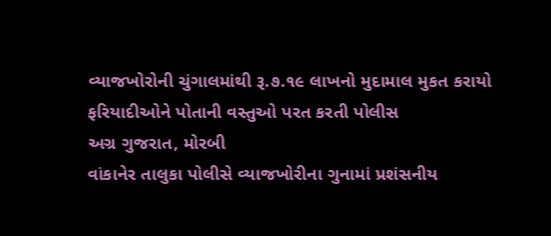વ્યાજખોરોની ચુંગાલમાંથી રૂ.૭.૧૯ લાખનો મુદામાલ મુકત કરાયો
ફરિયાદીઓને પોતાની વસ્તુઓ પરત કરતી પોલીસ
અગ્ર ગુજરાત, મોરબી
વાંકાનેર તાલુકા પોલીસે વ્યાજખોરીના ગુનામાં પ્રશંસનીય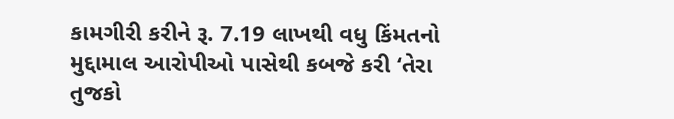કામગીરી કરીને રૂ. 7.19 લાખથી વધુ કિંમતનો મુદ્દામાલ આરોપીઓ પાસેથી કબજે કરી ‘તેરા તુજકો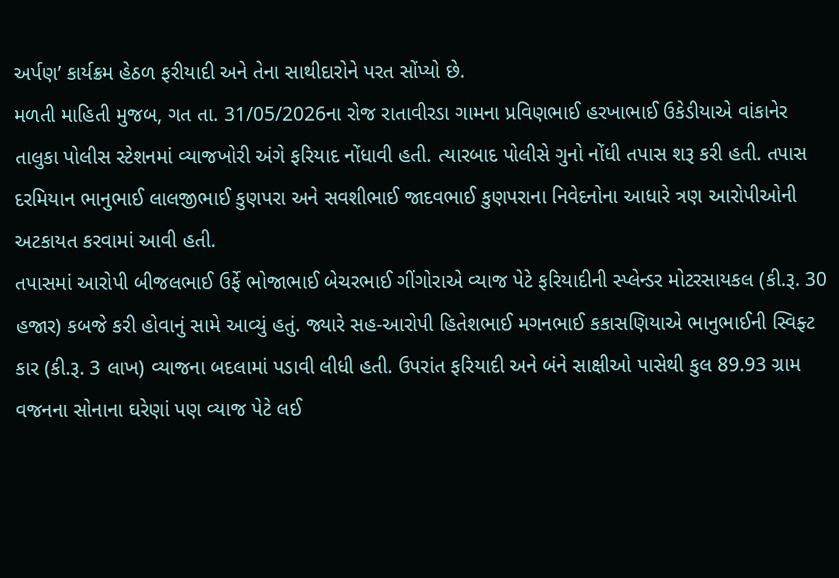અર્પણ’ કાર્યક્રમ હેઠળ ફરીયાદી અને તેના સાથીદારોને પરત સોંપ્યો છે.
મળતી માહિતી મુજબ, ગત તા. 31/05/2026ના રોજ રાતાવીરડા ગામના પ્રવિણભાઈ હરખાભાઈ ઉકેડીયાએ વાંકાનેર તાલુકા પોલીસ સ્ટેશનમાં વ્યાજખોરી અંગે ફરિયાદ નોંધાવી હતી. ત્યારબાદ પોલીસે ગુનો નોંધી તપાસ શરૂ કરી હતી. તપાસ દરમિયાન ભાનુભાઈ લાલજીભાઈ કુણપરા અને સવશીભાઈ જાદવભાઈ કુણપરાના નિવેદનોના આધારે ત્રણ આરોપીઓની અટકાયત કરવામાં આવી હતી.
તપાસમાં આરોપી બીજલભાઈ ઉર્ફે ભોજાભાઈ બેચરભાઈ ગીંગોરાએ વ્યાજ પેટે ફરિયાદીની સ્પ્લેન્ડર મોટરસાયકલ (કી.રૂ. 30 હજાર) કબજે કરી હોવાનું સામે આવ્યું હતું. જ્યારે સહ-આરોપી હિતેશભાઈ મગનભાઈ કકાસણિયાએ ભાનુભાઈની સ્વિફ્ટ કાર (કી.રૂ. 3 લાખ) વ્યાજના બદલામાં પડાવી લીધી હતી. ઉપરાંત ફરિયાદી અને બંને સાક્ષીઓ પાસેથી કુલ 89.93 ગ્રામ વજનના સોનાના ઘરેણાં પણ વ્યાજ પેટે લઈ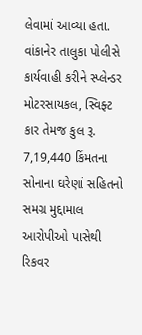લેવામાં આવ્યા હતા.
વાંકાનેર તાલુકા પોલીસે કાર્યવાહી કરીને સ્પ્લેન્ડર મોટરસાયકલ, સ્વિફ્ટ કાર તેમજ કુલ રૂ. 7,19,440 કિંમતના સોનાના ઘરેણાં સહિતનો સમગ્ર મુદ્દામાલ આરોપીઓ પાસેથી રિકવર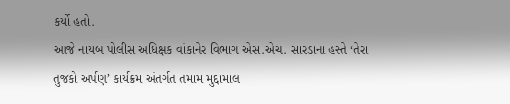કર્યો હતો.
આજે નાયબ પોલીસ અધિક્ષક વાંકાનેર વિભાગ એસ.એચ. સારડાના હસ્તે ‘તેરા તુજકો અર્પણ’ કાર્યક્રમ અંતર્ગત તમામ મુદ્દામાલ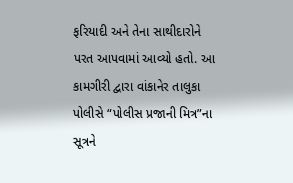ફરિયાદી અને તેના સાથીદારોને પરત આપવામાં આવ્યો હતો. આ કામગીરી દ્વારા વાંકાનેર તાલુકા પોલીસે “પોલીસ પ્રજાની મિત્ર”ના સૂત્રને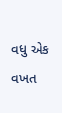વધુ એક વખત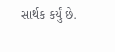સાર્થક કર્યું છે.